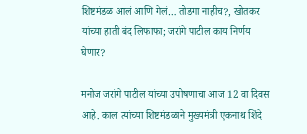शिष्टमंडळ आलं आणि गेलं… तोडगा नाहीच?, खोतकर यांच्या हाती बंद लिफाफा; जरांगे पाटील काय निर्णय घेणार?

मनोज जरांगे पाटील यांच्या उपोषणाचा आज 12 वा दिवस आहे. काल त्यांच्या शिष्टमंडळाने मुख्यमंत्री एकनाथ शिंदे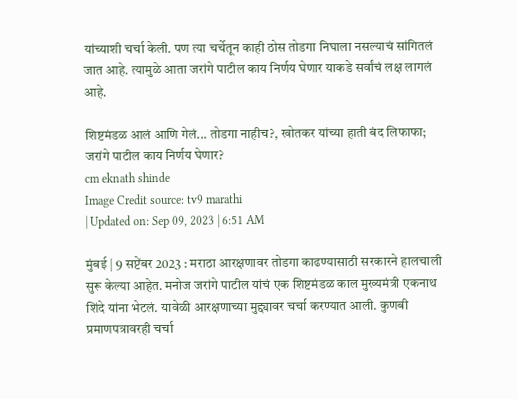यांच्याशी चर्चा केली. पण त्या चर्चेतून काही ठोस तोडगा निघाला नसल्याचं सांगितलं जात आहे. त्यामुळे आता जरांगे पाटील काय निर्णय घेणार याकडे सर्वांचं लक्ष लागलं आहे.

शिष्टमंडळ आलं आणि गेलं... तोडगा नाहीच?, खोतकर यांच्या हाती बंद लिफाफा; जरांगे पाटील काय निर्णय घेणार?
cm eknath shinde
Image Credit source: tv9 marathi
| Updated on: Sep 09, 2023 | 6:51 AM

मुंबई | 9 सप्टेंबर 2023 : मराठा आरक्षणावर तोडगा काढण्यासाठी सरकारने हालचाली सुरू केल्या आहेत. मनोज जरांगे पाटील यांचं एक शिष्टमंडळ काल मुख्यमंत्री एकनाथ शिंदे यांना भेटलं. यावेळी आरक्षणाच्या मुद्द्यावर चर्चा करण्यात आली. कुणबी प्रमाणपत्रावरही चर्चा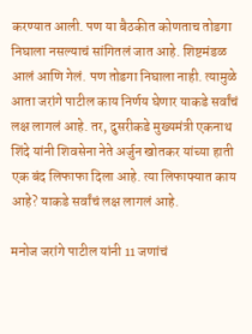करण्यात आली. पण या बैठकीत कोणताच तोडगा निघाला नसल्याचं सांगितलं जात आहे. शिष्टमंडळ आलं आणि गेलं. पण तोडगा निघाला नाही. त्यामुळे आता जरांगे पाटील काय निर्णय घेणार याकडे सर्वांचं लक्ष लागलं आहे. तर, दुसरीकडे मुख्यमंत्री एकनाथ शिंदे यांनी शिवसेना नेते अर्जुन खोतकर यांच्या हाती एक बंद लिफाफा दिला आहे. त्या लिफाफ्यात काय आहे? याकडे सर्वांचं लक्ष लागलं आहे.

मनोज जरांगे पाटील यांनी 11 जणांचं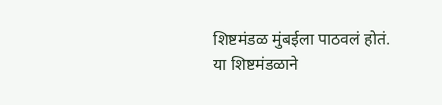शिष्टमंडळ मुंबईला पाठवलं होतं. या शिष्टमंडळाने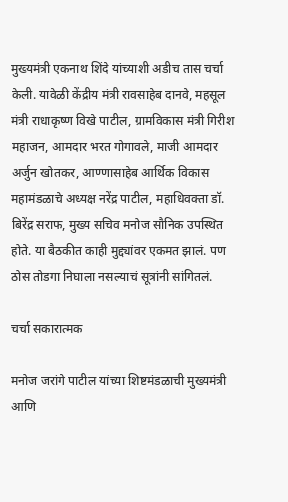मुख्यमंत्री एकनाथ शिंदे यांच्याशी अडीच तास चर्चा केली. यावेळी केंद्रीय मंत्री रावसाहेब दानवे, महसूल मंत्री राधाकृष्ण विखे पाटील, ग्रामविकास मंत्री गिरीश महाजन, आमदार भरत गोगावले, माजी आमदार अर्जुन खोतकर, आण्णासाहेब आर्थिक विकास महामंडळाचे अध्यक्ष नरेंद्र पाटील, महाधिवक्ता डॉ. बिरेंद्र सराफ, मुख्य सचिव मनोज सौनिक उपस्थित होते. या बैठकीत काही मुद्द्यांवर एकमत झालं. पण ठोस तोडगा निघाला नसल्याचं सूत्रांनी सांगितलं.

चर्चा सकारात्मक

मनोज जरांगे पाटील यांच्या शिष्टमंडळाची मुख्यमंत्री आणि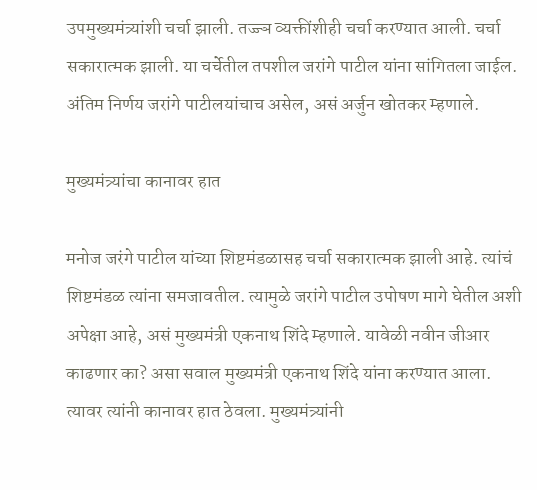उपमुख्यमंत्र्यांशी चर्चा झाली. तज्ज्ञ व्यक्तींशीही चर्चा करण्यात आली. चर्चा सकारात्मक झाली. या चर्चेतील तपशील जरांगे पाटील यांना सांगितला जाईल. अंतिम निर्णय जरांगे पाटीलयांचाच असेल, असं अर्जुन खोतकर म्हणाले.

मुख्यमंत्र्यांचा कानावर हात

मनोज जरंगे पाटील यांच्या शिष्टमंडळासह चर्चा सकारात्मक झाली आहे. त्यांचं शिष्टमंडळ त्यांना समजावतील. त्यामुळे जरांगे पाटील उपोषण मागे घेतील अशी अपेक्षा आहे, असं मुख्यमंत्री एकनाथ शिंदे म्हणाले. यावेळी नवीन जीआर काढणार का? असा सवाल मुख्यमंत्री एकनाथ शिंदे यांना करण्यात आला. त्यावर त्यांनी कानावर हात ठेवला. मुख्यमंत्र्यांनी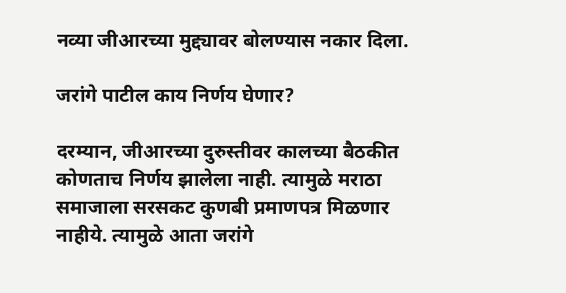नव्या जीआरच्या मुद्द्यावर बोलण्यास नकार दिला.

जरांगे पाटील काय निर्णय घेणार?

दरम्यान, जीआरच्या दुरुस्तीवर कालच्या बैठकीत कोणताच निर्णय झालेला नाही. त्यामुळे मराठा समाजाला सरसकट कुणबी प्रमाणपत्र मिळणार नाहीये. त्यामुळे आता जरांगे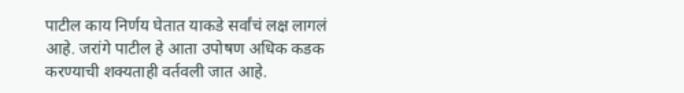पाटील काय निर्णय घेतात याकडे सर्वांचं लक्ष लागलं आहे. जरांगे पाटील हे आता उपोषण अधिक कडक करण्याची शक्यताही वर्तवली जात आहे.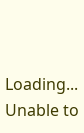Loading...
Unable to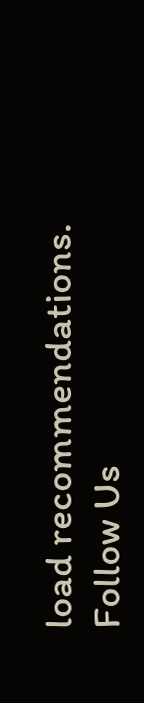load recommendations.
Follow Us